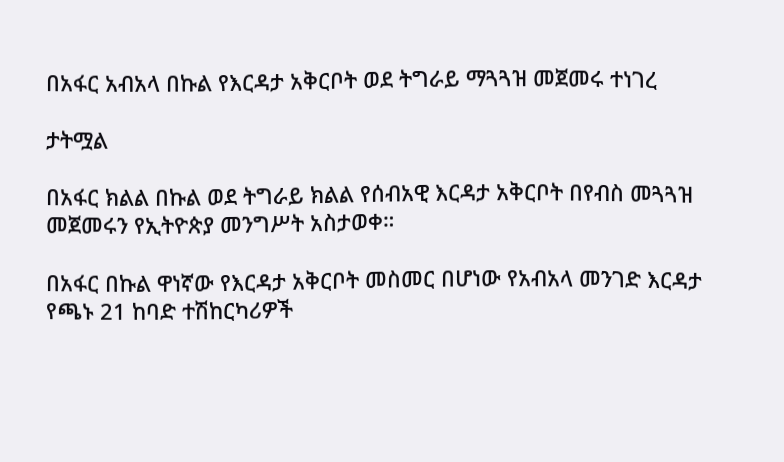በአፋር አብአላ በኩል የእርዳታ አቅርቦት ወደ ትግራይ ማጓጓዝ መጀመሩ ተነገረ

ታትሟል

በአፋር ክልል በኩል ወደ ትግራይ ክልል የሰብአዊ እርዳታ አቅርቦት በየብስ መጓጓዝ መጀመሩን የኢትዮጵያ መንግሥት አስታወቀ።

በአፋር በኩል ዋነኛው የእርዳታ አቅርቦት መስመር በሆነው የአብአላ መንገድ እርዳታ የጫኑ 21 ከባድ ተሽከርካሪዎች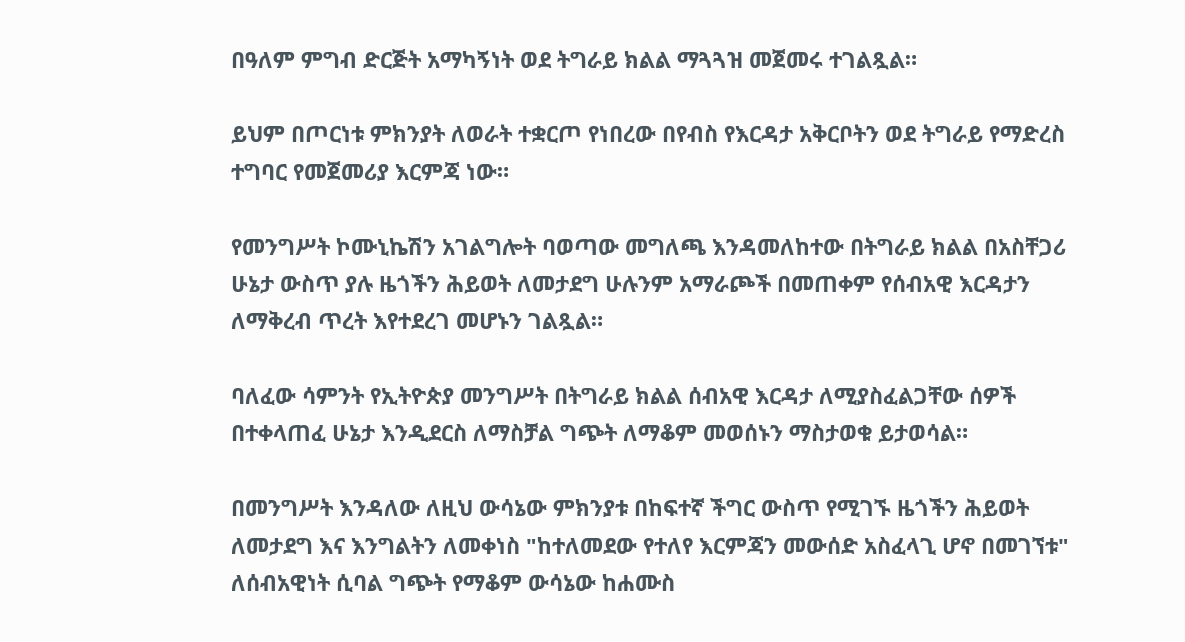በዓለም ምግብ ድርጅት አማካኝነት ወደ ትግራይ ክልል ማጓጓዝ መጀመሩ ተገልጿል።

ይህም በጦርነቱ ምክንያት ለወራት ተቋርጦ የነበረው በየብስ የእርዳታ አቅርቦትን ወደ ትግራይ የማድረስ ተግባር የመጀመሪያ እርምጃ ነው።

የመንግሥት ኮሙኒኬሽን አገልግሎት ባወጣው መግለጫ እንዳመለከተው በትግራይ ክልል በአስቸጋሪ ሁኔታ ውስጥ ያሉ ዜጎችን ሕይወት ለመታደግ ሁሉንም አማራጮች በመጠቀም የሰብአዊ እርዳታን ለማቅረብ ጥረት እየተደረገ መሆኑን ገልጿል።

ባለፈው ሳምንት የኢትዮጵያ መንግሥት በትግራይ ክልል ሰብአዊ እርዳታ ለሚያስፈልጋቸው ሰዎች በተቀላጠፈ ሁኔታ እንዲደርስ ለማስቻል ግጭት ለማቆም መወሰኑን ማስታወቁ ይታወሳል።

በመንግሥት እንዳለው ለዚህ ውሳኔው ምክንያቱ በከፍተኛ ችግር ውስጥ የሚገኙ ዜጎችን ሕይወት ለመታደግ እና እንግልትን ለመቀነስ "ከተለመደው የተለየ እርምጃን መውሰድ አስፈላጊ ሆኖ በመገኘቱ" ለሰብአዊነት ሲባል ግጭት የማቆም ውሳኔው ከሐሙስ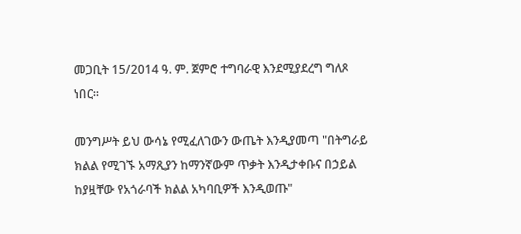መጋቢት 15/2014 ዓ. ም. ጀምሮ ተግባራዊ እንደሚያደረግ ግለጾ ነበር።

መንግሥት ይህ ውሳኔ የሚፈለገውን ውጤት እንዲያመጣ "በትግራይ ክልል የሚገኙ አማጺያን ከማንኛውም ጥቃት እንዲታቀቡና በኃይል ከያዟቸው የአጎራባች ክልል አካባቢዎች እንዲወጡ"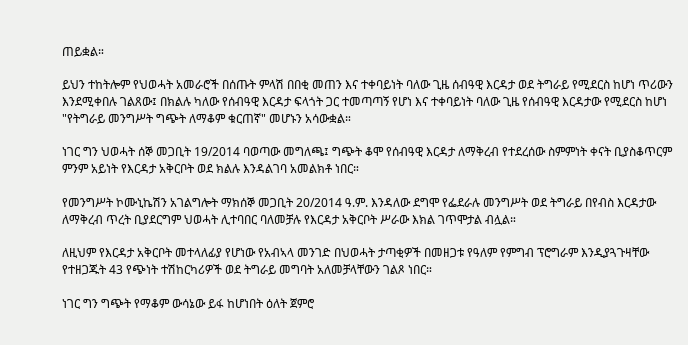ጠይቋል።

ይህን ተከትሎም የህወሓት አመራሮች በሰጡት ምላሽ በበቂ መጠን እና ተቀባይነት ባለው ጊዜ ሰብዓዊ እርዳታ ወደ ትግራይ የሚደርስ ከሆነ ጥሪውን እንደሚቀበሉ ገልጸው፤ በክልሉ ካለው የሰብዓዊ እርዳታ ፍላጎት ጋር ተመጣጣኝ የሆነ እና ተቀባይነት ባለው ጊዜ የሰብዓዊ እርዳታው የሚደርስ ከሆነ "የትግራይ መንግሥት ግጭት ለማቆም ቁርጠኛ" መሆኑን አሳውቋል።

ነገር ግን ህወሓት ሰኞ መጋቢት 19/2014 ባወጣው መግለጫ፤ ግጭት ቆሞ የሰብዓዊ እርዳታ ለማቅረብ የተደረሰው ስምምነት ቀናት ቢያስቆጥርም ምንም አይነት የእርዳታ አቅርቦት ወደ ክልሉ እንዳልገባ አመልክቶ ነበር።

የመንግሥት ኮሙኒኬሽን አገልግሎት ማክሰኞ መጋቢት 20/2014 ዓ.ም. እንዳለው ደግሞ የፌደራሉ መንግሥት ወደ ትግራይ በየብስ እርዳታው ለማቅረብ ጥረት ቢያደርግም ህወሓት ሊተባበር ባለመቻሉ የእርዳታ አቅርቦት ሥራው እክል ገጥሞታል ብሏል።

ለዚህም የእርዳታ አቅርቦት መተላለፊያ የሆነው የአብኣላ መንገድ በህወሓት ታጣቂዎች በመዘጋቱ የዓለም የምግብ ፕሮግራም እንዲያጓጉዛቸው የተዘጋጁት 43 የጭነት ተሽከርካሪዎች ወደ ትግራይ መግባት አለመቻላቸውን ገልጾ ነበር።

ነገር ግን ግጭት የማቆም ውሳኔው ይፋ ከሆነበት ዕለት ጀምሮ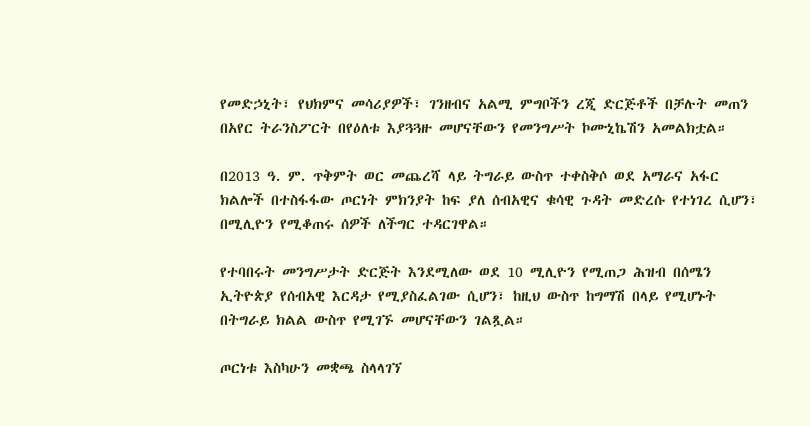የመድኃኒት፣ የህክምና መሳሪያዎች፣ ገንዘብና አልሚ ምግቦችን ረጂ ድርጅቶች በቻሉት መጠን በአየር ትራንስፖርት በየዕለቱ እያጓጓዙ መሆናቸውን የመንግሥት ኮሙኒኬሽን አመልክቷል።

በ2013 ዓ. ም. ጥቅምት ወር መጨረሻ ላይ ትግራይ ውስጥ ተቀስቅሶ ወደ አማራና አፋር ክልሎች በተስፋፋው ጦርነት ምክንያት ከፍ ያለ ሰብአዊና ቁሳዊ ጉዳት መድረሱ የተነገረ ሲሆን፣ በሚሊዮን የሚቆጠሩ ሰዎች ለችግር ተዳርገዋል።

የተባበሩት መንግሥታት ድርጅት እንደሚለው ወደ 10 ሚሊዮን የሚጠጋ ሕዝብ በሰሜን ኢትዮጵያ የሰብአዊ እርዳታ የሚያስፈልገው ሲሆን፣ ከዚህ ውስጥ ከግማሽ በላይ የሚሆኑት በትግራይ ክልል ውስጥ የሚገኙ መሆናቸውን ገልጿል።

ጦርነቱ እስካሁን መቋጫ ስላላገኘ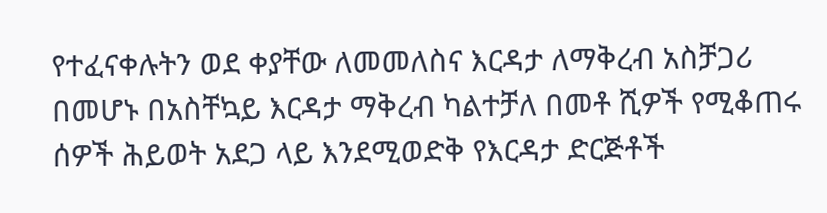የተፈናቀሉትን ወደ ቀያቸው ለመመለስና እርዳታ ለማቅረብ አስቻጋሪ በመሆኑ በአስቸኳይ እርዳታ ማቅረብ ካልተቻለ በመቶ ሺዎች የሚቆጠሩ ሰዎች ሕይወት አደጋ ላይ እንደሚወድቅ የእርዳታ ድርጅቶች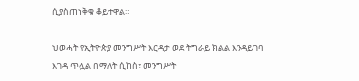ሲያስጠነቅቁ ቆይተዋል።

ህወሓት የኢትዮጵያ መንግሥት እርዳታ ወደ ትግራይ ክልል እንዳይገባ እገዳ ጥሏል በማለት ሲከስ፣ መንግሥት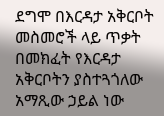ደግሞ በእርዳታ አቅርቦት መስመሮች ላይ ጥቃት በመክፈት የእርዳታ አቅርቦትን ያስተጓጎለው አማጺው ኃይል ነው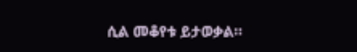ሲል መቆየቱ ይታወቃል።